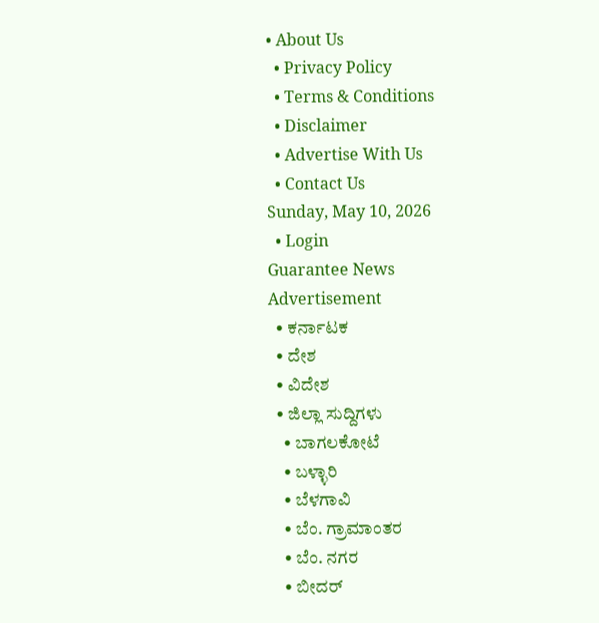• About Us
  • Privacy Policy
  • Terms & Conditions
  • Disclaimer
  • Advertise With Us
  • Contact Us
Sunday, May 10, 2026
  • Login
Guarantee News
Advertisement
  • ಕರ್ನಾಟಕ
  • ದೇಶ
  • ವಿದೇಶ
  • ಜಿಲ್ಲಾ ಸುದ್ದಿಗಳು
    • ಬಾಗಲಕೋಟೆ
    • ಬಳ್ಳಾರಿ
    • ಬೆಳಗಾವಿ
    • ಬೆಂ. ಗ್ರಾಮಾಂತರ
    • ಬೆಂ. ನಗರ
    • ಬೀದರ್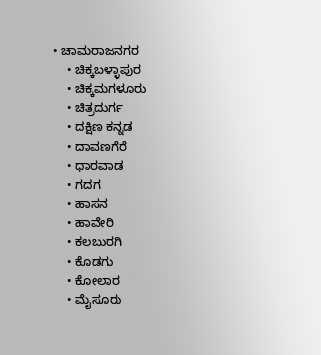• ಚಾಮರಾಜನಗರ
    • ಚಿಕ್ಕಬಳ್ಳಾಪುರ
    • ಚಿಕ್ಕಮಗಳೂರು
    • ಚಿತ್ರದುರ್ಗ
    • ದಕ್ಷಿಣ ಕನ್ನಡ
    • ದಾವಣಗೆರೆ
    • ಧಾರವಾಡ
    • ಗದಗ
    • ಹಾಸನ
    • ಹಾವೇರಿ
    • ಕಲಬುರಗಿ
    • ಕೊಡಗು
    • ಕೋಲಾರ
    • ಮೈಸೂರು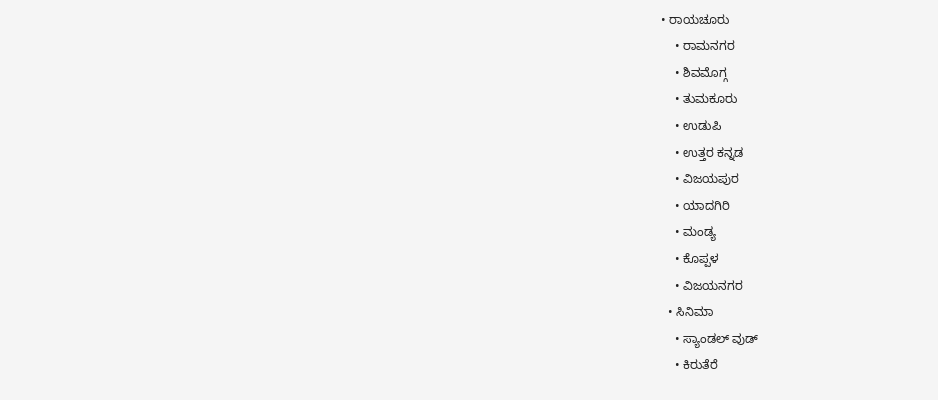• ರಾಯಚೂರು
    • ರಾಮನಗರ
    • ಶಿವಮೊಗ್ಗ
    • ತುಮಕೂರು
    • ಉಡುಪಿ
    • ಉತ್ತರ ಕನ್ನಡ
    • ವಿಜಯಪುರ
    • ಯಾದಗಿರಿ
    • ಮಂಡ್ಯ
    • ಕೊಪ್ಪಳ
    • ವಿಜಯನಗರ
  • ಸಿನಿಮಾ
    • ಸ್ಯಾಂಡಲ್ ವುಡ್
    • ಕಿರುತೆರೆ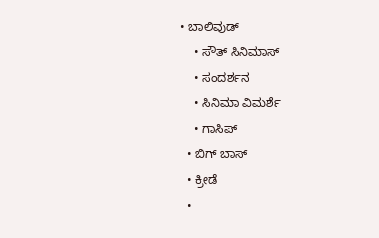• ಬಾಲಿವುಡ್
    • ಸೌತ್ ಸಿನಿಮಾಸ್
    • ಸಂದರ್ಶನ
    • ಸಿನಿಮಾ ವಿಮರ್ಶೆ
    • ಗಾಸಿಪ್
  • ಬಿಗ್ ಬಾಸ್
  • ಕ್ರೀಡೆ
  •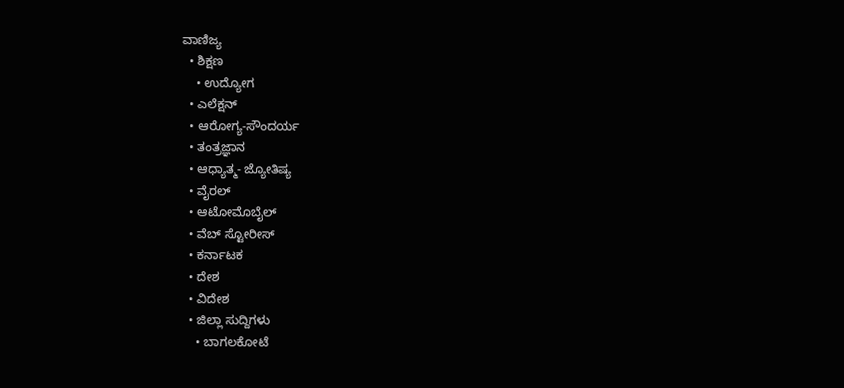ವಾಣಿಜ್ಯ
  • ಶಿಕ್ಷಣ
    • ಉದ್ಯೋಗ
  • ಎಲೆಕ್ಷನ್
  • ಆರೋಗ್ಯ-ಸೌಂದರ್ಯ
  • ತಂತ್ರಜ್ಞಾನ
  • ಆಧ್ಯಾತ್ಮ- ಜ್ಯೋತಿಷ್ಯ
  • ವೈರಲ್
  • ಆಟೋಮೊಬೈಲ್
  • ವೆಬ್ ಸ್ಟೋರೀಸ್
  • ಕರ್ನಾಟಕ
  • ದೇಶ
  • ವಿದೇಶ
  • ಜಿಲ್ಲಾ ಸುದ್ದಿಗಳು
    • ಬಾಗಲಕೋಟೆ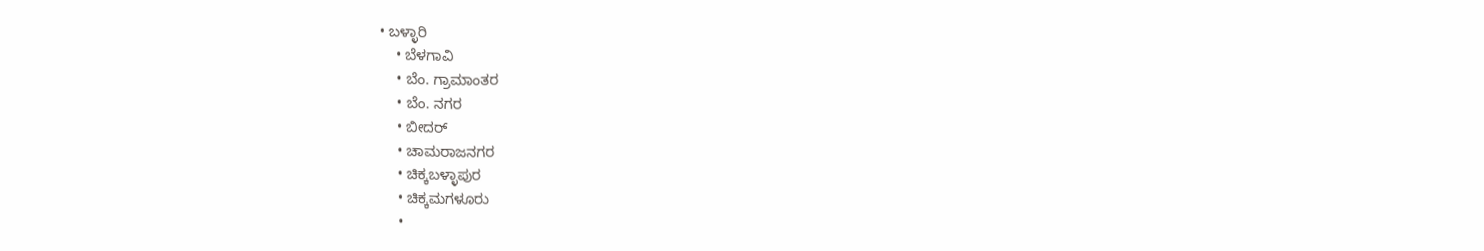• ಬಳ್ಳಾರಿ
    • ಬೆಳಗಾವಿ
    • ಬೆಂ. ಗ್ರಾಮಾಂತರ
    • ಬೆಂ. ನಗರ
    • ಬೀದರ್
    • ಚಾಮರಾಜನಗರ
    • ಚಿಕ್ಕಬಳ್ಳಾಪುರ
    • ಚಿಕ್ಕಮಗಳೂರು
    •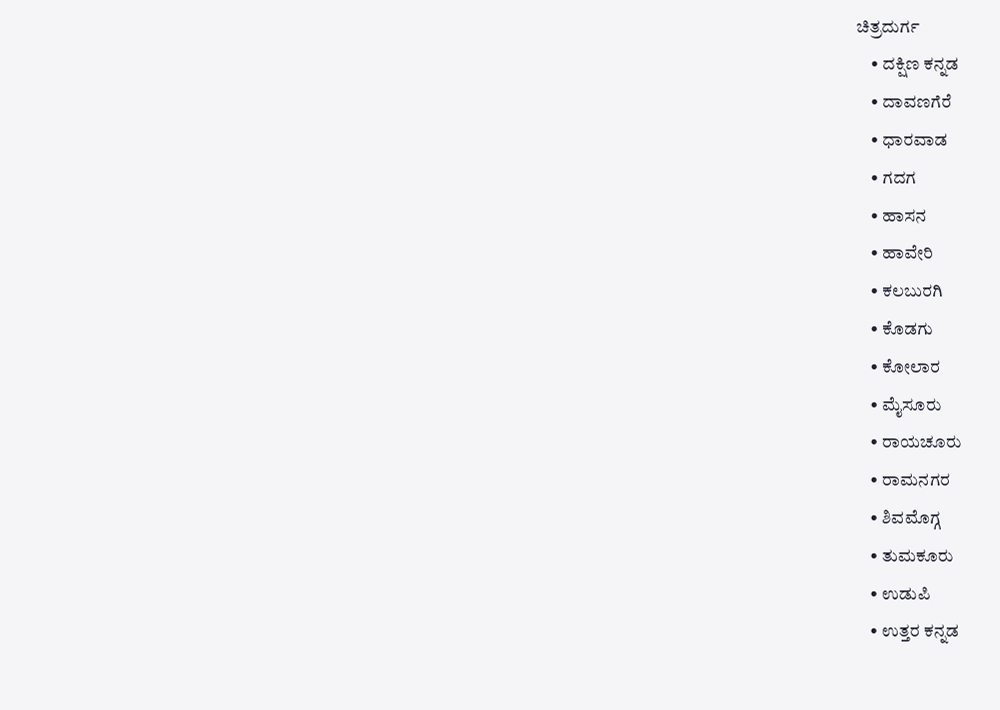ಚಿತ್ರದುರ್ಗ
    • ದಕ್ಷಿಣ ಕನ್ನಡ
    • ದಾವಣಗೆರೆ
    • ಧಾರವಾಡ
    • ಗದಗ
    • ಹಾಸನ
    • ಹಾವೇರಿ
    • ಕಲಬುರಗಿ
    • ಕೊಡಗು
    • ಕೋಲಾರ
    • ಮೈಸೂರು
    • ರಾಯಚೂರು
    • ರಾಮನಗರ
    • ಶಿವಮೊಗ್ಗ
    • ತುಮಕೂರು
    • ಉಡುಪಿ
    • ಉತ್ತರ ಕನ್ನಡ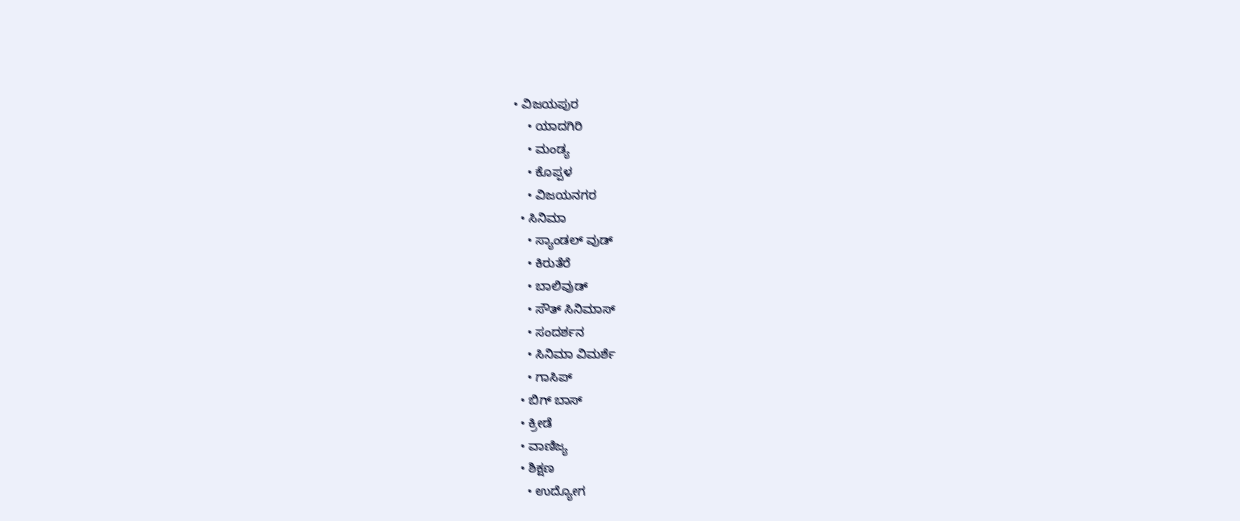• ವಿಜಯಪುರ
    • ಯಾದಗಿರಿ
    • ಮಂಡ್ಯ
    • ಕೊಪ್ಪಳ
    • ವಿಜಯನಗರ
  • ಸಿನಿಮಾ
    • ಸ್ಯಾಂಡಲ್ ವುಡ್
    • ಕಿರುತೆರೆ
    • ಬಾಲಿವುಡ್
    • ಸೌತ್ ಸಿನಿಮಾಸ್
    • ಸಂದರ್ಶನ
    • ಸಿನಿಮಾ ವಿಮರ್ಶೆ
    • ಗಾಸಿಪ್
  • ಬಿಗ್ ಬಾಸ್
  • ಕ್ರೀಡೆ
  • ವಾಣಿಜ್ಯ
  • ಶಿಕ್ಷಣ
    • ಉದ್ಯೋಗ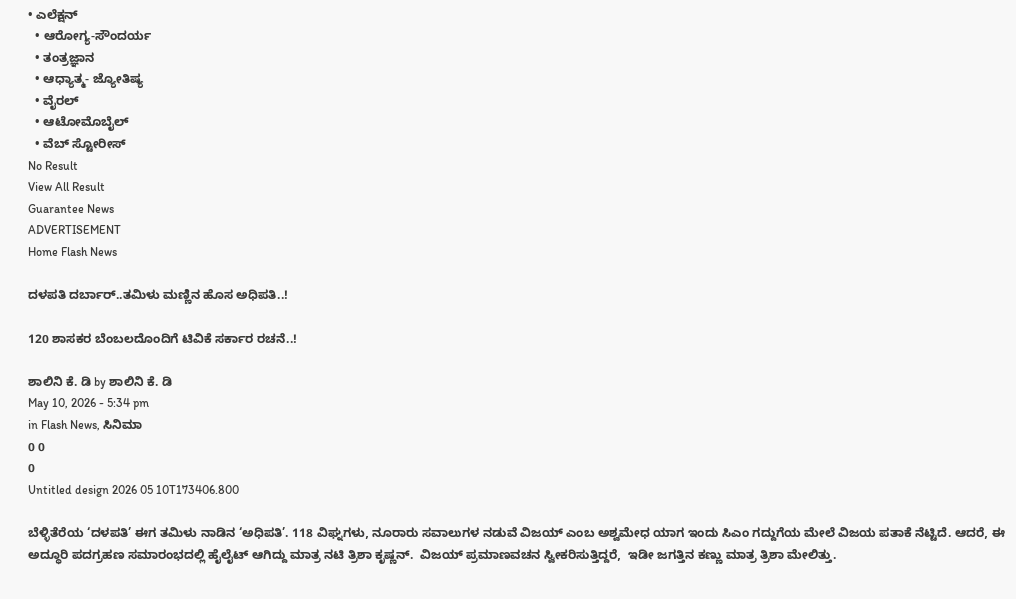• ಎಲೆಕ್ಷನ್
  • ಆರೋಗ್ಯ-ಸೌಂದರ್ಯ
  • ತಂತ್ರಜ್ಞಾನ
  • ಆಧ್ಯಾತ್ಮ- ಜ್ಯೋತಿಷ್ಯ
  • ವೈರಲ್
  • ಆಟೋಮೊಬೈಲ್
  • ವೆಬ್ ಸ್ಟೋರೀಸ್
No Result
View All Result
Guarantee News
ADVERTISEMENT
Home Flash News

ದಳಪತಿ ದರ್ಬಾರ್..ತಮಿಳು ಮಣ್ಣಿನ ಹೊಸ ಅಧಿಪತಿ..!

120 ಶಾಸಕರ ಬೆಂಬಲದೊಂದಿಗೆ ಟಿವಿಕೆ ಸರ್ಕಾರ ರಚನೆ..!

ಶಾಲಿನಿ ಕೆ. ಡಿ by ಶಾಲಿನಿ ಕೆ. ಡಿ
May 10, 2026 - 5:34 pm
in Flash News, ಸಿನಿಮಾ
0 0
0
Untitled design 2026 05 10T173406.800

ಬೆಳ್ಳಿತೆರೆಯ ‘ದಳಪತಿ’ ಈಗ ತಮಿಳು ನಾಡಿನ ‘ಅಧಿಪತಿ’. 118 ವಿಘ್ನಗಳು, ನೂರಾರು ಸವಾಲುಗಳ ನಡುವೆ ವಿಜಯ್ ಎಂಬ ಅಶ್ವಮೇಧ ಯಾಗ ಇಂದು ಸಿಎಂ ಗದ್ದುಗೆಯ ಮೇಲೆ ವಿಜಯ ಪತಾಕೆ ನೆಟ್ಟಿದೆ. ಆದರೆ, ಈ ಅದ್ಧೂರಿ ಪದಗ್ರಹಣ ಸಮಾರಂಭದಲ್ಲಿ ಹೈಲೈಟ್ ಆಗಿದ್ದು ಮಾತ್ರ ನಟಿ ತ್ರಿಶಾ ಕೃಷ್ಣನ್.  ವಿಜಯ್ ಪ್ರಮಾಣವಚನ ಸ್ವೀಕರಿಸುತ್ತಿದ್ದರೆ,  ಇಡೀ ಜಗತ್ತಿನ ಕಣ್ಣು ಮಾತ್ರ ತ್ರಿಶಾ ಮೇಲಿತ್ತು.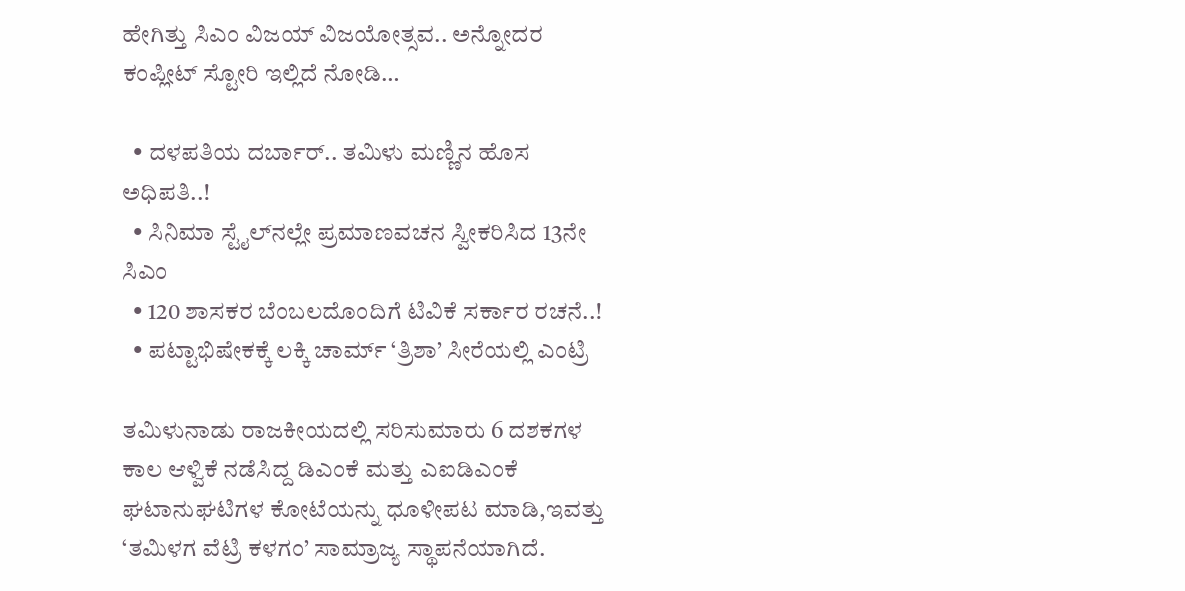ಹೇಗಿತ್ತು ಸಿಎಂ ವಿಜಯ್ ವಿಜಯೋತ್ಸವ.. ಅನ್ನೋದರ ಕಂಪ್ಲೀಟ್ ಸ್ಟೋರಿ ಇಲ್ಲಿದೆ ನೋಡಿ…

  • ದಳಪತಿಯ ದರ್ಬಾರ್.. ತಮಿಳು ಮಣ್ಣಿನ ಹೊಸ ಅಧಿಪತಿ..!
  • ಸಿನಿಮಾ ಸ್ಟೈಲ್‌ನಲ್ಲೇ ಪ್ರಮಾಣವಚನ ಸ್ವೀಕರಿಸಿದ 13ನೇ ಸಿಎಂ
  • 120 ಶಾಸಕರ ಬೆಂಬಲದೊಂದಿಗೆ ಟಿವಿಕೆ ಸರ್ಕಾರ ರಚನೆ..!
  • ಪಟ್ಟಾಭಿಷೇಕಕ್ಕೆ ಲಕ್ಕಿ ಚಾರ್ಮ್ ‘ತ್ರಿಶಾ’ ಸೀರೆಯಲ್ಲಿ ಎಂಟ್ರಿ

ತಮಿಳುನಾಡು ರಾಜಕೀಯದಲ್ಲಿ ಸರಿಸುಮಾರು 6 ದಶಕಗಳ ಕಾಲ ಆಳ್ವಿಕೆ ನಡೆಸಿದ್ದ ಡಿಎಂಕೆ ಮತ್ತು ಎಐಡಿಎಂಕೆ ಘಟಾನುಘಟಿಗಳ ಕೋಟೆಯನ್ನು ಧೂಳೀಪಟ ಮಾಡಿ,ಇವತ್ತು ‘ತಮಿಳಗ ವೆಟ್ರಿ ಕಳಗಂ’ ಸಾಮ್ರಾಜ್ಯ ಸ್ಥಾಪನೆಯಾಗಿದೆ.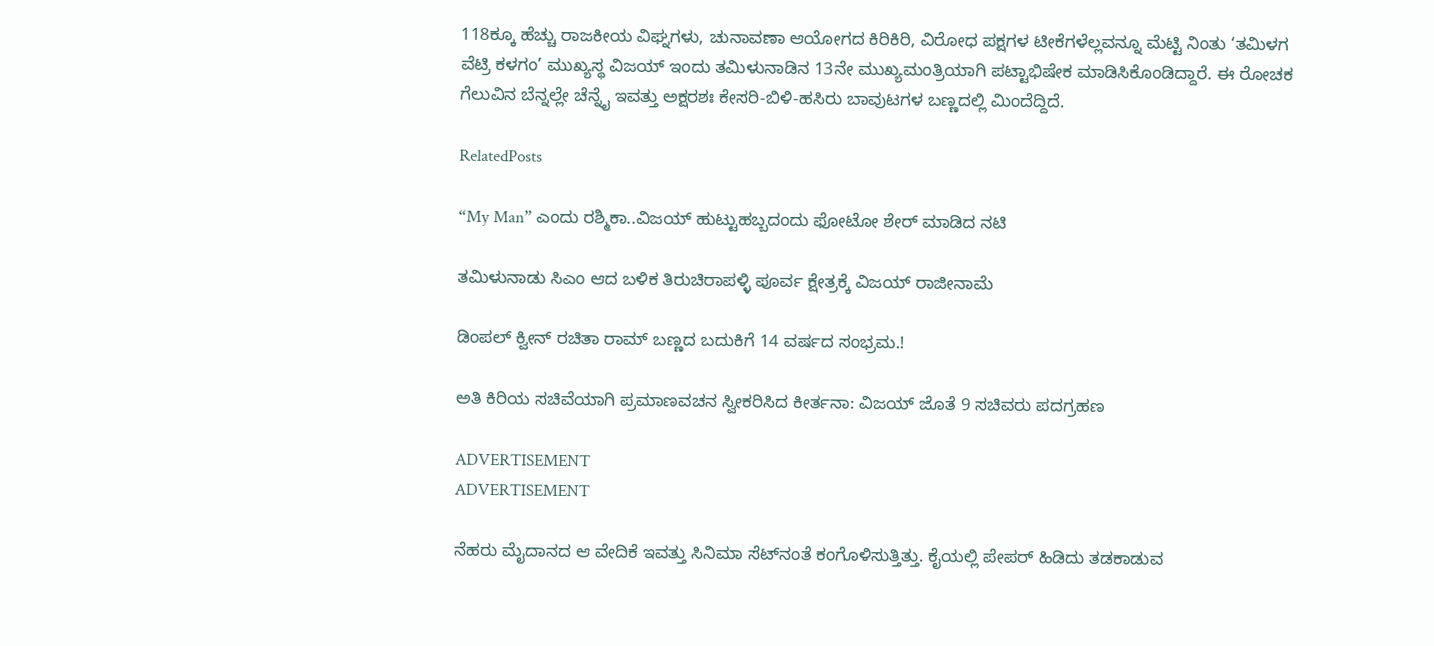118ಕ್ಕೂ ಹೆಚ್ಚು ರಾಜಕೀಯ ವಿಘ್ನಗಳು, ಚುನಾವಣಾ ಆಯೋಗದ ಕಿರಿಕಿರಿ, ವಿರೋಧ ಪಕ್ಷಗಳ ಟೀಕೆಗಳೆಲ್ಲವನ್ನೂ ಮೆಟ್ಟಿ ನಿಂತು ‘ತಮಿಳಗ ವೆಟ್ರಿ ಕಳಗಂ’ ಮುಖ್ಯಸ್ಥ ವಿಜಯ್ ಇಂದು ತಮಿಳುನಾಡಿನ 13ನೇ ಮುಖ್ಯಮಂತ್ರಿಯಾಗಿ ಪಟ್ಟಾಭಿಷೇಕ ಮಾಡಿಸಿಕೊಂಡಿದ್ದಾರೆ. ಈ ರೋಚಕ ಗೆಲುವಿನ ಬೆನ್ನಲ್ಲೇ ಚೆನ್ನೈ ಇವತ್ತು ಅಕ್ಷರಶಃ ಕೇಸರಿ-ಬಿಳಿ-ಹಸಿರು ಬಾವುಟಗಳ ಬಣ್ಣದಲ್ಲಿ ಮಿಂದೆದ್ದಿದೆ.

RelatedPosts

“My Man” ಎಂದು ರಶ್ಮಿಕಾ..ವಿಜಯ್‌ ಹುಟ್ಟುಹಬ್ಬದಂದು ಫೋಟೋ ಶೇರ್‌ ಮಾಡಿದ ನಟಿ

ತಮಿಳುನಾಡು ಸಿಎಂ ಆದ ಬಳಿಕ ತಿರುಚಿರಾಪಳ್ಳಿ ಪೂರ್ವ ಕ್ಷೇತ್ರಕ್ಕೆ ವಿಜಯ್ ರಾಜೀನಾಮೆ

ಡಿಂಪಲ್ ಕ್ವೀನ್ ರಚಿತಾ ರಾಮ್ ಬಣ್ಣದ ಬದುಕಿಗೆ 14 ವರ್ಷದ ಸಂಭ್ರಮ.!

ಅತಿ ಕಿರಿಯ ಸಚಿವೆಯಾಗಿ ಪ್ರಮಾಣವಚನ ಸ್ವೀಕರಿಸಿದ ಕೀರ್ತನಾ: ವಿಜಯ್ ಜೊತೆ 9 ಸಚಿವರು ಪದಗ್ರಹಣ

ADVERTISEMENT
ADVERTISEMENT

ನೆಹರು ಮೈದಾನದ ಆ ವೇದಿಕೆ ಇವತ್ತು ಸಿನಿಮಾ ಸೆಟ್‌ನಂತೆ ಕಂಗೊಳಿಸುತ್ತಿತ್ತು. ಕೈಯಲ್ಲಿ ಪೇಪರ್ ಹಿಡಿದು ತಡಕಾಡುವ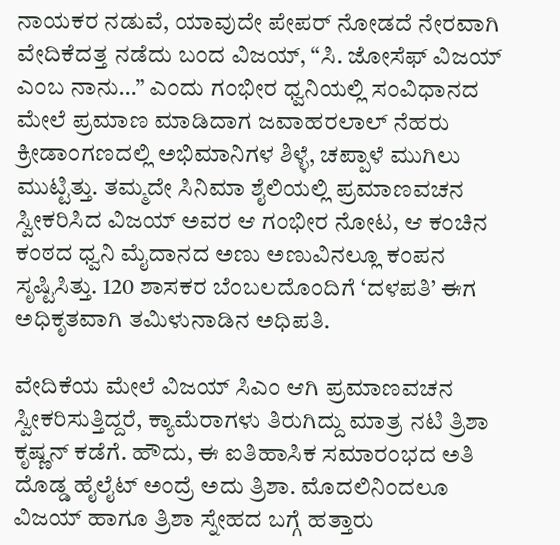ನಾಯಕರ ನಡುವೆ, ಯಾವುದೇ ಪೇಪರ್ ನೋಡದೆ ನೇರವಾಗಿ ವೇದಿಕೆದತ್ತ ನಡೆದು ಬಂದ ವಿಜಯ್, “ಸಿ. ಜೋಸೆಫ್ ವಿಜಯ್ ಎಂಬ ನಾನು…” ಎಂದು ಗಂಭೀರ ಧ್ವನಿಯಲ್ಲಿ ಸಂವಿಧಾನದ ಮೇಲೆ ಪ್ರಮಾಣ ಮಾಡಿದಾಗ ಜವಾಹರಲಾಲ್ ನೆಹರು ಕ್ರೀಡಾಂಗಣದಲ್ಲಿ ಅಭಿಮಾನಿಗಳ ಶಿಳ್ಳೆ, ಚಪ್ಪಾಳೆ ಮುಗಿಲು ಮುಟ್ಟಿತ್ತು. ತಮ್ಮದೇ ಸಿನಿಮಾ ಶೈಲಿಯಲ್ಲಿ ಪ್ರಮಾಣವಚನ ಸ್ವೀಕರಿಸಿದ ವಿಜಯ್ ಅವರ ಆ ಗಂಭೀರ ನೋಟ, ಆ ಕಂಚಿನ ಕಂಠದ ಧ್ವನಿ ಮೈದಾನದ ಅಣು ಅಣುವಿನಲ್ಲೂ ಕಂಪನ ಸೃಷ್ಟಿಸಿತ್ತು. 120 ಶಾಸಕರ ಬೆಂಬಲದೊಂದಿಗೆ ‘ದಳಪತಿ’ ಈಗ ಅಧಿಕೃತವಾಗಿ ತಮಿಳುನಾಡಿನ ಅಧಿಪತಿ.

ವೇದಿಕೆಯ ಮೇಲೆ ವಿಜಯ್ ಸಿಎಂ ಆಗಿ ಪ್ರಮಾಣವಚನ ಸ್ವೀಕರಿಸುತ್ತಿದ್ದರೆ, ಕ್ಯಾಮೆರಾಗಳು ತಿರುಗಿದ್ದು ಮಾತ್ರ ನಟಿ ತ್ರಿಶಾ ಕೃಷ್ಣನ್ ಕಡೆಗೆ. ಹೌದು, ಈ ಐತಿಹಾಸಿಕ ಸಮಾರಂಭದ ಅತಿ ದೊಡ್ಡ ಹೈಲೈಟ್ ಅಂದ್ರೆ ಅದು ತ್ರಿಶಾ. ಮೊದಲಿನಿಂದಲೂ ವಿಜಯ್ ಹಾಗೂ ತ್ರಿಶಾ ಸ್ನೇಹದ ಬಗ್ಗೆ ಹತ್ತಾರು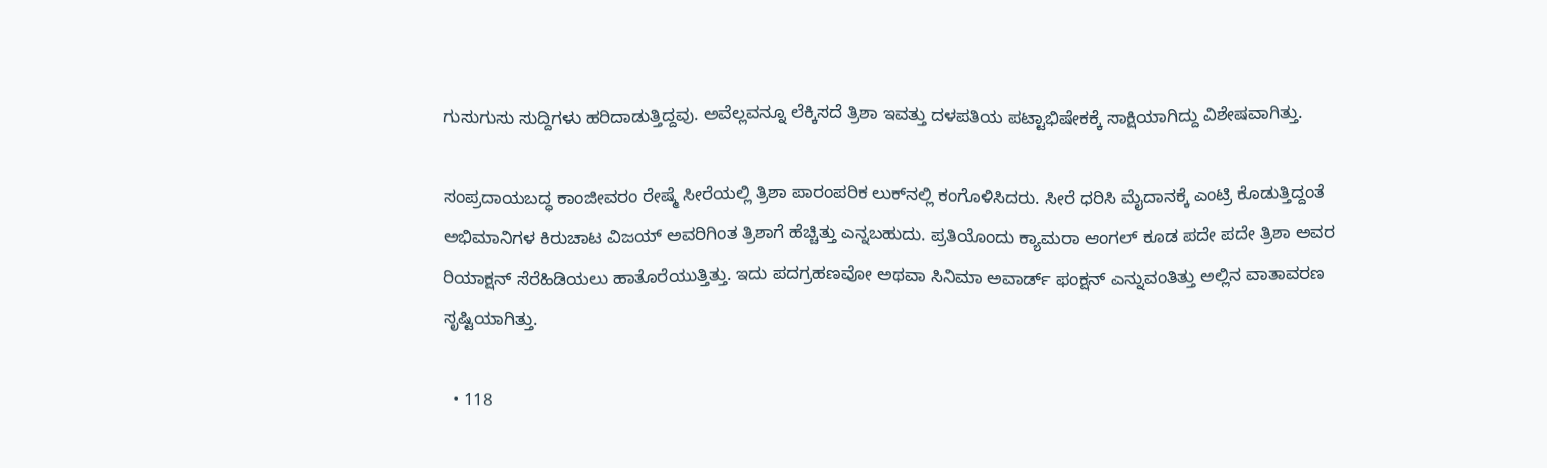ಗುಸುಗುಸು ಸುದ್ದಿಗಳು ಹರಿದಾಡುತ್ತಿದ್ದವು. ಅವೆಲ್ಲವನ್ನೂ ಲೆಕ್ಕಿಸದೆ ತ್ರಿಶಾ ಇವತ್ತು ದಳಪತಿಯ ಪಟ್ಟಾಭಿಷೇಕಕ್ಕೆ ಸಾಕ್ಷಿಯಾಗಿದ್ದು ವಿಶೇಷವಾಗಿತ್ತು.

ಸಂಪ್ರದಾಯಬದ್ಧ ಕಾಂಜೀವರಂ ರೇಷ್ಮೆ ಸೀರೆಯಲ್ಲಿ ತ್ರಿಶಾ ಪಾರಂಪರಿಕ ಲುಕ್‌ನಲ್ಲಿ ಕಂಗೊಳಿಸಿದರು. ಸೀರೆ ಧರಿಸಿ ಮೈದಾನಕ್ಕೆ ಎಂಟ್ರಿ ಕೊಡುತ್ತಿದ್ದಂತೆ ಅಭಿಮಾನಿಗಳ ಕಿರುಚಾಟ ವಿಜಯ್ ಅವರಿಗಿಂತ ತ್ರಿಶಾಗೆ ಹೆಚ್ಚಿತ್ತು ಎನ್ನಬಹುದು. ಪ್ರತಿಯೊಂದು ಕ್ಯಾಮರಾ ಆಂಗಲ್ ಕೂಡ ಪದೇ ಪದೇ ತ್ರಿಶಾ ಅವರ ರಿಯಾಕ್ಷನ್ ಸೆರೆಹಿಡಿಯಲು ಹಾತೊರೆಯುತ್ತಿತ್ತು. ಇದು ಪದಗ್ರಹಣವೋ ಅಥವಾ ಸಿನಿಮಾ ಅವಾರ್ಡ್ ಫಂಕ್ಷನ್ ಎನ್ನುವಂತಿತ್ತು ಅಲ್ಲಿನ ವಾತಾವರಣ ಸೃಷ್ಟಿಯಾಗಿತ್ತು.

  • 118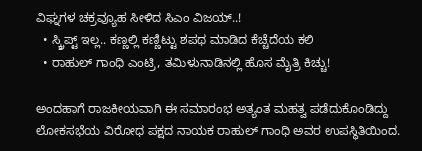ವಿಘ್ನಗಳ ಚಕ್ರವ್ಯೂಹ ಸೀಳಿದ ಸಿಎಂ ವಿಜಯ್..!
  • ಸ್ಕ್ರಿಪ್ಟ್ ಇಲ್ಲ.. ಕಣ್ಣಲ್ಲಿ ಕಣ್ಣಿಟ್ಟು ಶಪಥ ಮಾಡಿದ ಕೆಚ್ಚೆದೆಯ ಕಲಿ
  • ರಾಹುಲ್ ಗಾಂಧಿ ಎಂಟ್ರಿ, ತಮಿಳುನಾಡಿನಲ್ಲಿ ಹೊಸ ಮೈತ್ರಿ ಕಿಚ್ಚು!

ಅಂದಹಾಗೆ ರಾಜಕೀಯವಾಗಿ ಈ ಸಮಾರಂಭ ಅತ್ಯಂತ ಮಹತ್ವ ಪಡೆದುಕೊಂಡಿದ್ದು ಲೋಕಸಭೆಯ ವಿರೋಧ ಪಕ್ಷದ ನಾಯಕ ರಾಹುಲ್ ಗಾಂಧಿ ಅವರ ಉಪಸ್ಥಿತಿಯಿಂದ.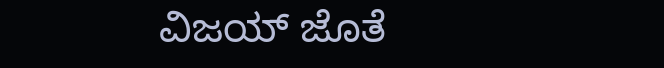ವಿಜಯ್ ಜೊತೆ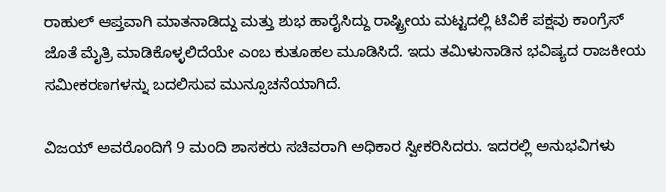ರಾಹುಲ್ ಆಪ್ತವಾಗಿ ಮಾತನಾಡಿದ್ದು ಮತ್ತು ಶುಭ ಹಾರೈಸಿದ್ದು ರಾಷ್ಟ್ರೀಯ ಮಟ್ಟದಲ್ಲಿ ಟಿವಿಕೆ ಪಕ್ಷವು ಕಾಂಗ್ರೆಸ್ ಜೊತೆ ಮೈತ್ರಿ ಮಾಡಿಕೊಳ್ಳಲಿದೆಯೇ ಎಂಬ ಕುತೂಹಲ ಮೂಡಿಸಿದೆ. ಇದು ತಮಿಳುನಾಡಿನ ಭವಿಷ್ಯದ ರಾಜಕೀಯ ಸಮೀಕರಣಗಳನ್ನು ಬದಲಿಸುವ ಮುನ್ಸೂಚನೆಯಾಗಿದೆ.

ವಿಜಯ್ ಅವರೊಂದಿಗೆ 9 ಮಂದಿ ಶಾಸಕರು ಸಚಿವರಾಗಿ ಅಧಿಕಾರ ಸ್ವೀಕರಿಸಿದರು. ಇದರಲ್ಲಿ ಅನುಭವಿಗಳು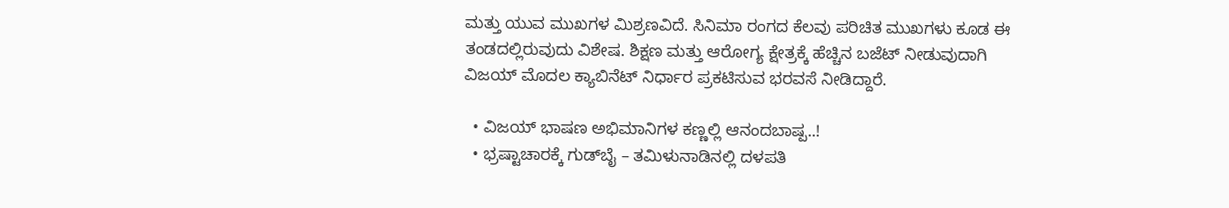ಮತ್ತು ಯುವ ಮುಖಗಳ ಮಿಶ್ರಣವಿದೆ. ಸಿನಿಮಾ ರಂಗದ ಕೆಲವು ಪರಿಚಿತ ಮುಖಗಳು ಕೂಡ ಈ ತಂಡದಲ್ಲಿರುವುದು ವಿಶೇಷ. ಶಿಕ್ಷಣ ಮತ್ತು ಆರೋಗ್ಯ ಕ್ಷೇತ್ರಕ್ಕೆ ಹೆಚ್ಚಿನ ಬಜೆಟ್ ನೀಡುವುದಾಗಿ ವಿಜಯ್ ಮೊದಲ ಕ್ಯಾಬಿನೆಟ್ ನಿರ್ಧಾರ ಪ್ರಕಟಿಸುವ ಭರವಸೆ ನೀಡಿದ್ದಾರೆ.

  • ವಿಜಯ್ ಭಾಷಣ ಅಭಿಮಾನಿಗಳ ಕಣ್ಣಲ್ಲಿ ಆನಂದಬಾಷ್ಪ..!
  • ಭ್ರಷ್ಟಾಚಾರಕ್ಕೆ ಗುಡ್‌ಬೈ – ತಮಿಳುನಾಡಿನಲ್ಲಿ ದಳಪತಿ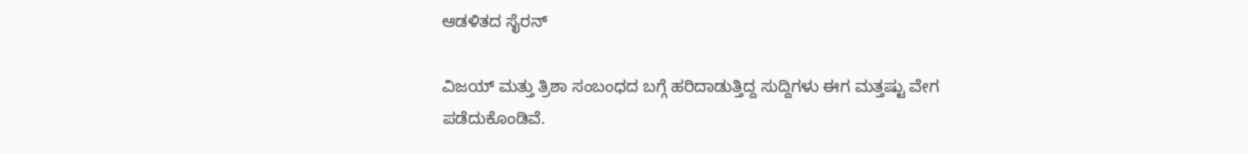ಆಡಳಿತದ ಸೈರನ್

ವಿಜಯ್ ಮತ್ತು ತ್ರಿಶಾ ಸಂಬಂಧದ ಬಗ್ಗೆ ಹರಿದಾಡುತ್ತಿದ್ದ ಸುದ್ದಿಗಳು ಈಗ ಮತ್ತಷ್ಟು ವೇಗ ಪಡೆದುಕೊಂಡಿವೆ.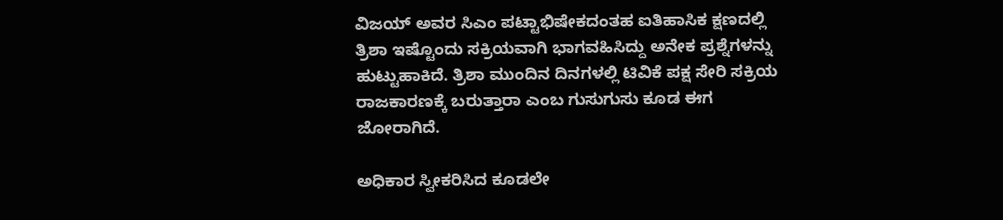ವಿಜಯ್ ಅವರ ಸಿಎಂ ಪಟ್ಟಾಭಿಷೇಕದಂತಹ ಐತಿಹಾಸಿಕ ಕ್ಷಣದಲ್ಲಿ ತ್ರಿಶಾ ಇಷ್ಟೊಂದು ಸಕ್ರಿಯವಾಗಿ ಭಾಗವಹಿಸಿದ್ದು ಅನೇಕ ಪ್ರಶ್ನೆಗಳನ್ನು ಹುಟ್ಟುಹಾಕಿದೆ. ತ್ರಿಶಾ ಮುಂದಿನ ದಿನಗಳಲ್ಲಿ ಟಿವಿಕೆ ಪಕ್ಷ ಸೇರಿ ಸಕ್ರಿಯ ರಾಜಕಾರಣಕ್ಕೆ ಬರುತ್ತಾರಾ ಎಂಬ ಗುಸುಗುಸು ಕೂಡ ಈಗ ಜೋರಾಗಿದೆ.

ಅಧಿಕಾರ ಸ್ವೀಕರಿಸಿದ ಕೂಡಲೇ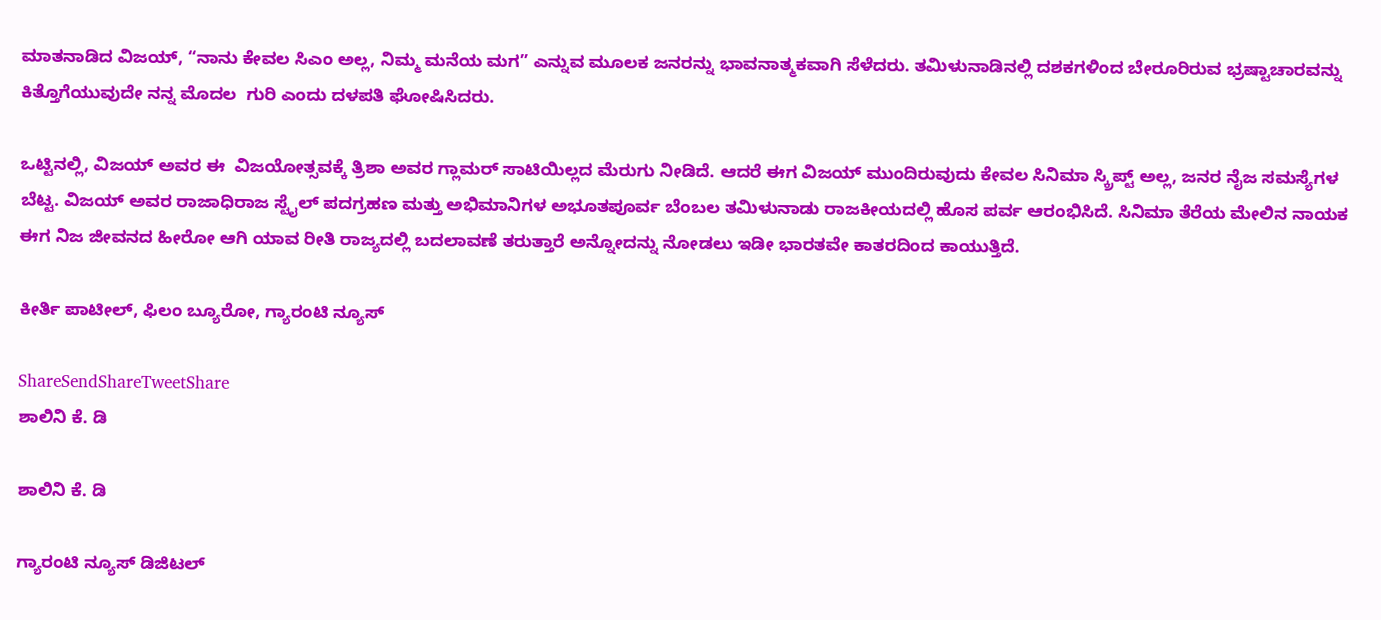ಮಾತನಾಡಿದ ವಿಜಯ್, “ನಾನು ಕೇವಲ ಸಿಎಂ ಅಲ್ಲ, ನಿಮ್ಮ ಮನೆಯ ಮಗ” ಎನ್ನುವ ಮೂಲಕ ಜನರನ್ನು ಭಾವನಾತ್ಮಕವಾಗಿ ಸೆಳೆದರು. ತಮಿಳುನಾಡಿನಲ್ಲಿ ದಶಕಗಳಿಂದ ಬೇರೂರಿರುವ ಭ್ರಷ್ಟಾಚಾರವನ್ನು ಕಿತ್ತೊಗೆಯುವುದೇ ನನ್ನ ಮೊದಲ  ಗುರಿ ಎಂದು ದಳಪತಿ ಘೋಷಿಸಿದರು.

ಒಟ್ಟಿನಲ್ಲಿ, ವಿಜಯ್ ಅವರ ಈ  ವಿಜಯೋತ್ಸವಕ್ಕೆ ತ್ರಿಶಾ ಅವರ ಗ್ಲಾಮರ್ ಸಾಟಿಯಿಲ್ಲದ ಮೆರುಗು ನೀಡಿದೆ. ಆದರೆ ಈಗ ವಿಜಯ್ ಮುಂದಿರುವುದು ಕೇವಲ ಸಿನಿಮಾ ಸ್ಕ್ರಿಪ್ಟ್ ಅಲ್ಲ, ಜನರ ನೈಜ ಸಮಸ್ಯೆಗಳ ಬೆಟ್ಟ. ವಿಜಯ್ ಅವರ ರಾಜಾಧಿರಾಜ ಸ್ಟೈಲ್ ಪದಗ್ರಹಣ ಮತ್ತು ಅಭಿಮಾನಿಗಳ ಅಭೂತಪೂರ್ವ ಬೆಂಬಲ ತಮಿಳುನಾಡು ರಾಜಕೀಯದಲ್ಲಿ ಹೊಸ ಪರ್ವ ಆರಂಭಿಸಿದೆ. ಸಿನಿಮಾ ತೆರೆಯ ಮೇಲಿನ ನಾಯಕ ಈಗ ನಿಜ ಜೀವನದ ಹೀರೋ ಆಗಿ ಯಾವ ರೀತಿ ರಾಜ್ಯದಲ್ಲಿ ಬದಲಾವಣೆ ತರುತ್ತಾರೆ ಅನ್ನೋದನ್ನು ನೋಡಲು ಇಡೀ ಭಾರತವೇ ಕಾತರದಿಂದ ಕಾಯುತ್ತಿದೆ.

ಕೀರ್ತಿ ಪಾಟೀಲ್, ಫಿಲಂ ಬ್ಯೂರೋ, ಗ್ಯಾರಂಟಿ ನ್ಯೂಸ್

ShareSendShareTweetShare
ಶಾಲಿನಿ ಕೆ. ಡಿ

ಶಾಲಿನಿ ಕೆ. ಡಿ

ಗ್ಯಾರಂಟಿ ನ್ಯೂಸ್ ಡಿಜಿಟಲ್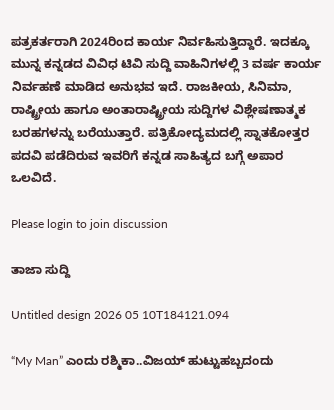ಪತ್ರಕರ್ತರಾಗಿ 2024ರಿಂದ ಕಾರ್ಯ ನಿರ್ವಹಿಸುತ್ತಿದ್ದಾರೆ. ಇದಕ್ಕೂ ಮುನ್ನ ಕನ್ನಡದ ವಿವಿಧ ಟಿವಿ ಸುದ್ದಿ ವಾಹಿನಿಗಳಲ್ಲಿ 3 ವರ್ಷ ಕಾರ್ಯ ನಿರ್ವಹಣೆ ಮಾಡಿದ ಅನುಭವ ಇದೆ. ರಾಜಕೀಯ, ಸಿನಿಮಾ, ರಾಷ್ಟ್ರೀಯ ಹಾಗೂ ಅಂತಾರಾಷ್ಟ್ರೀಯ ಸುದ್ದಿಗಳ ವಿಶ್ಲೇಷಣಾತ್ಮಕ ಬರಹಗಳನ್ನು ಬರೆಯುತ್ತಾರೆ. ಪತ್ರಿಕೋದ್ಯಮದಲ್ಲಿ ಸ್ನಾತಕೋತ್ತರ ಪದವಿ ಪಡೆದಿರುವ ಇವರಿಗೆ ಕನ್ನಡ ಸಾಹಿತ್ಯದ ಬಗ್ಗೆ ಅಪಾರ ಒಲವಿದೆ.

Please login to join discussion

ತಾಜಾ ಸುದ್ದಿ

Untitled design 2026 05 10T184121.094

“My Man” ಎಂದು ರಶ್ಮಿಕಾ..ವಿಜಯ್‌ ಹುಟ್ಟುಹಬ್ಬದಂದು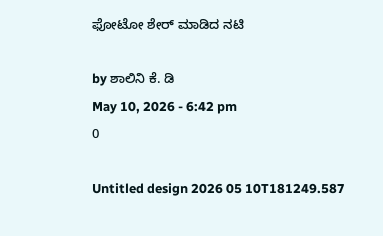ಫೋಟೋ ಶೇರ್‌ ಮಾಡಿದ ನಟಿ

by ಶಾಲಿನಿ ಕೆ. ಡಿ
May 10, 2026 - 6:42 pm
0

Untitled design 2026 05 10T181249.587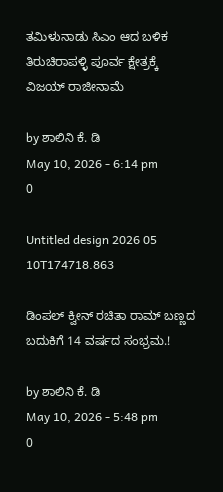ತಮಿಳುನಾಡು ಸಿಎಂ ಆದ ಬಳಿಕ ತಿರುಚಿರಾಪಳ್ಳಿ ಪೂರ್ವ ಕ್ಷೇತ್ರಕ್ಕೆ ವಿಜಯ್ ರಾಜೀನಾಮೆ

by ಶಾಲಿನಿ ಕೆ. ಡಿ
May 10, 2026 - 6:14 pm
0

Untitled design 2026 05 10T174718.863

ಡಿಂಪಲ್ ಕ್ವೀನ್ ರಚಿತಾ ರಾಮ್ ಬಣ್ಣದ ಬದುಕಿಗೆ 14 ವರ್ಷದ ಸಂಭ್ರಮ.!

by ಶಾಲಿನಿ ಕೆ. ಡಿ
May 10, 2026 - 5:48 pm
0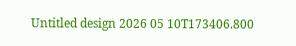Untitled design 2026 05 10T173406.800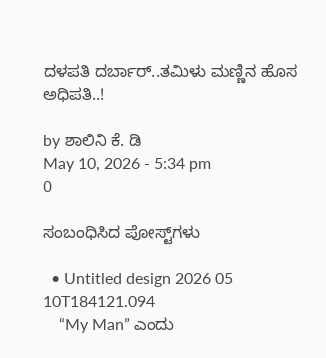ದಳಪತಿ ದರ್ಬಾರ್..ತಮಿಳು ಮಣ್ಣಿನ ಹೊಸ ಅಧಿಪತಿ..!

by ಶಾಲಿನಿ ಕೆ. ಡಿ
May 10, 2026 - 5:34 pm
0

ಸಂಬಂಧಿಸಿದ ಪೋಸ್ಟ್‌ಗಳು

  • Untitled design 2026 05 10T184121.094
    “My Man” ಎಂದು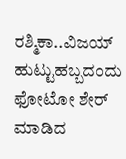ರಶ್ಮಿಕಾ..ವಿಜಯ್‌ ಹುಟ್ಟುಹಬ್ಬದಂದು ಫೋಟೋ ಶೇರ್‌ ಮಾಡಿದ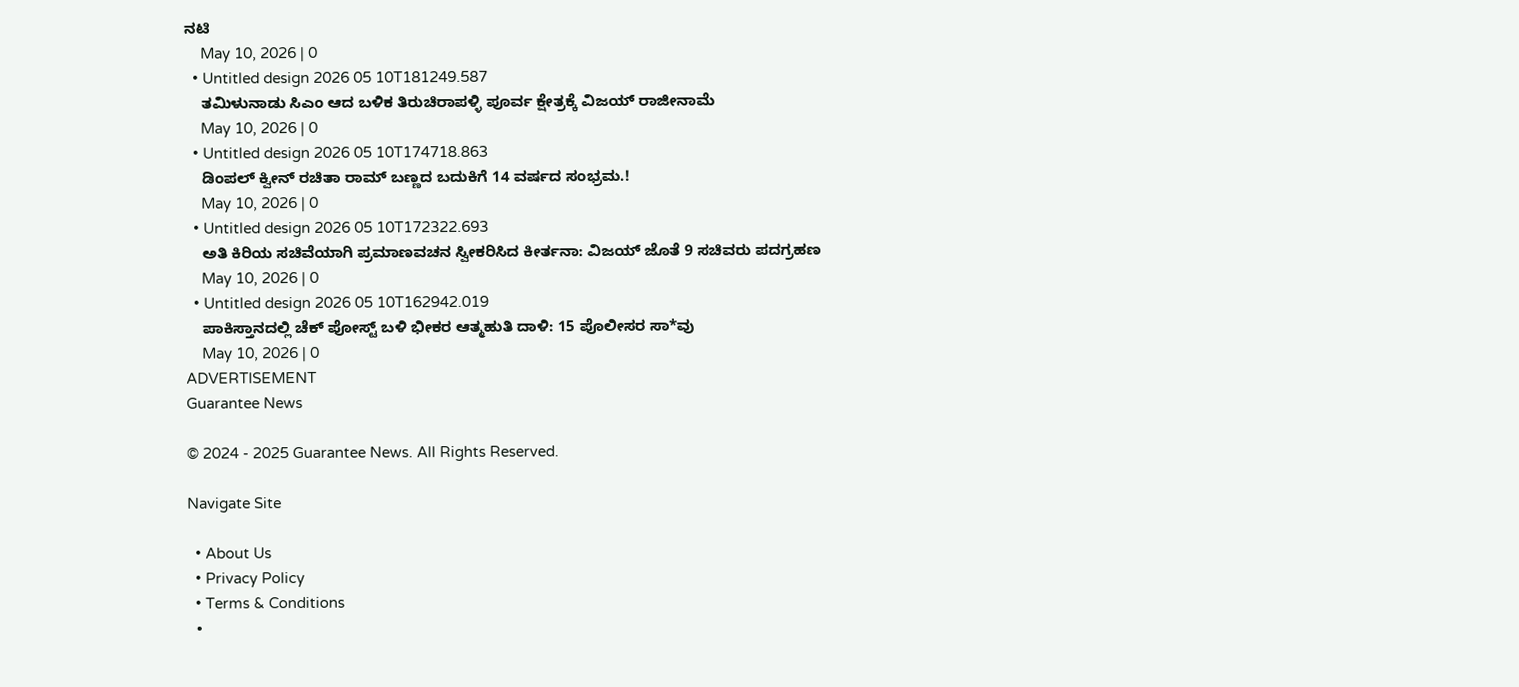ನಟಿ
    May 10, 2026 | 0
  • Untitled design 2026 05 10T181249.587
    ತಮಿಳುನಾಡು ಸಿಎಂ ಆದ ಬಳಿಕ ತಿರುಚಿರಾಪಳ್ಳಿ ಪೂರ್ವ ಕ್ಷೇತ್ರಕ್ಕೆ ವಿಜಯ್ ರಾಜೀನಾಮೆ
    May 10, 2026 | 0
  • Untitled design 2026 05 10T174718.863
    ಡಿಂಪಲ್ ಕ್ವೀನ್ ರಚಿತಾ ರಾಮ್ ಬಣ್ಣದ ಬದುಕಿಗೆ 14 ವರ್ಷದ ಸಂಭ್ರಮ.!
    May 10, 2026 | 0
  • Untitled design 2026 05 10T172322.693
    ಅತಿ ಕಿರಿಯ ಸಚಿವೆಯಾಗಿ ಪ್ರಮಾಣವಚನ ಸ್ವೀಕರಿಸಿದ ಕೀರ್ತನಾ: ವಿಜಯ್ ಜೊತೆ 9 ಸಚಿವರು ಪದಗ್ರಹಣ
    May 10, 2026 | 0
  • Untitled design 2026 05 10T162942.019
    ಪಾಕಿಸ್ತಾನದಲ್ಲಿ ಚೆಕ್ ಪೋಸ್ಟ್ ಬಳಿ ಭೀಕರ ಆತ್ಮಹುತಿ ದಾಳಿ: 15 ಪೊಲೀಸರ ಸಾ*ವು
    May 10, 2026 | 0
ADVERTISEMENT
Guarantee News

© 2024 - 2025 Guarantee News. All Rights Reserved.

Navigate Site

  • About Us
  • Privacy Policy
  • Terms & Conditions
  •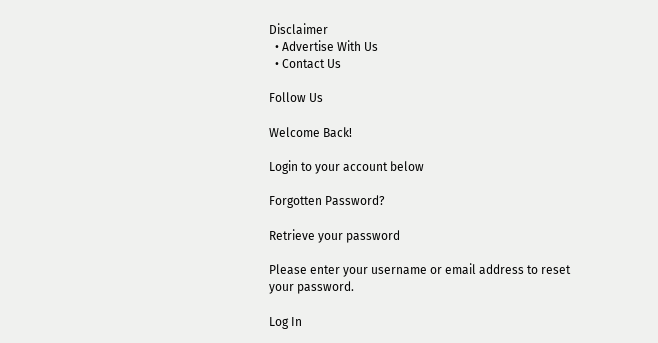Disclaimer
  • Advertise With Us
  • Contact Us

Follow Us

Welcome Back!

Login to your account below

Forgotten Password?

Retrieve your password

Please enter your username or email address to reset your password.

Log In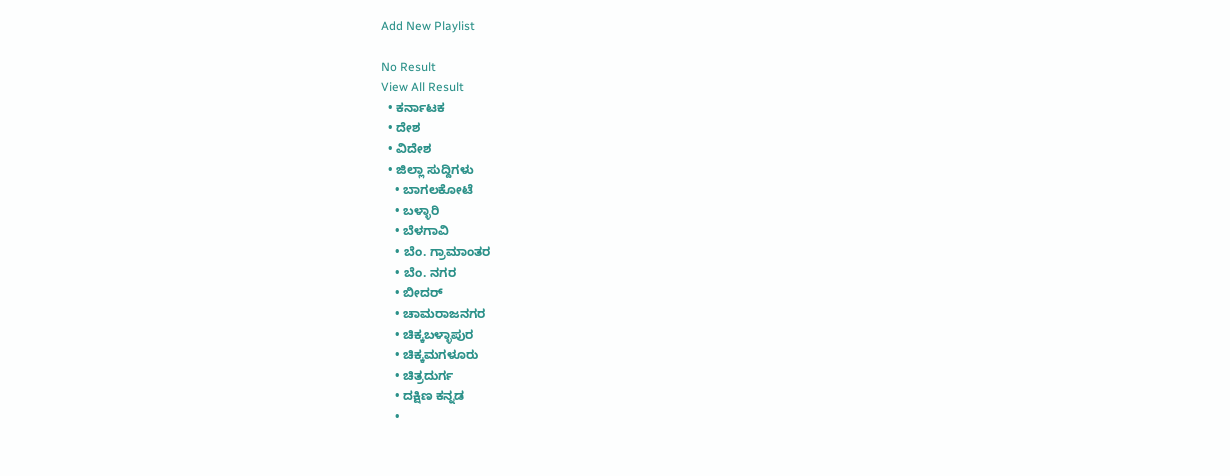Add New Playlist

No Result
View All Result
  • ಕರ್ನಾಟಕ
  • ದೇಶ
  • ವಿದೇಶ
  • ಜಿಲ್ಲಾ ಸುದ್ದಿಗಳು
    • ಬಾಗಲಕೋಟೆ
    • ಬಳ್ಳಾರಿ
    • ಬೆಳಗಾವಿ
    • ಬೆಂ. ಗ್ರಾಮಾಂತರ
    • ಬೆಂ. ನಗರ
    • ಬೀದರ್
    • ಚಾಮರಾಜನಗರ
    • ಚಿಕ್ಕಬಳ್ಳಾಪುರ
    • ಚಿಕ್ಕಮಗಳೂರು
    • ಚಿತ್ರದುರ್ಗ
    • ದಕ್ಷಿಣ ಕನ್ನಡ
    •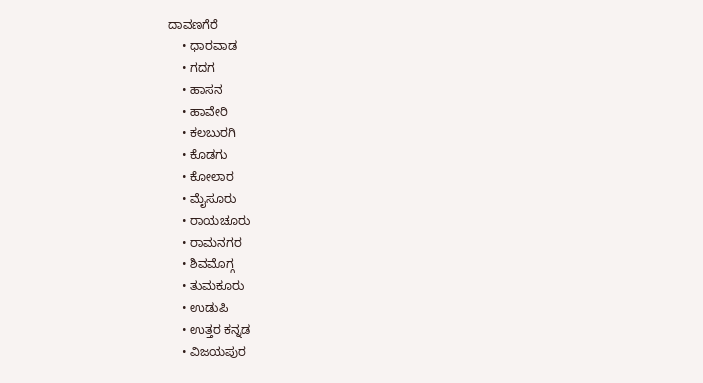ದಾವಣಗೆರೆ
    • ಧಾರವಾಡ
    • ಗದಗ
    • ಹಾಸನ
    • ಹಾವೇರಿ
    • ಕಲಬುರಗಿ
    • ಕೊಡಗು
    • ಕೋಲಾರ
    • ಮೈಸೂರು
    • ರಾಯಚೂರು
    • ರಾಮನಗರ
    • ಶಿವಮೊಗ್ಗ
    • ತುಮಕೂರು
    • ಉಡುಪಿ
    • ಉತ್ತರ ಕನ್ನಡ
    • ವಿಜಯಪುರ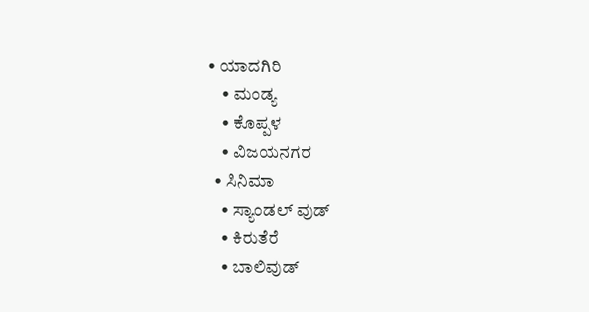• ಯಾದಗಿರಿ
    • ಮಂಡ್ಯ
    • ಕೊಪ್ಪಳ
    • ವಿಜಯನಗರ
  • ಸಿನಿಮಾ
    • ಸ್ಯಾಂಡಲ್ ವುಡ್
    • ಕಿರುತೆರೆ
    • ಬಾಲಿವುಡ್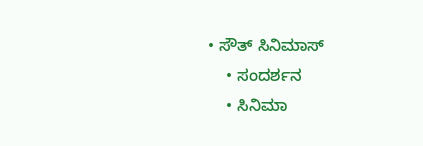• ಸೌತ್ ಸಿನಿಮಾಸ್
    • ಸಂದರ್ಶನ
    • ಸಿನಿಮಾ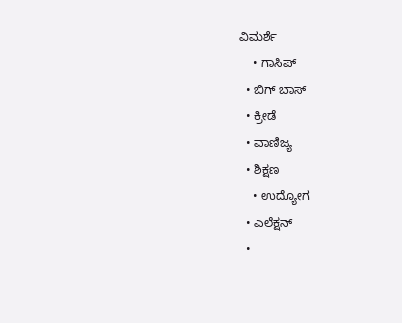ವಿಮರ್ಶೆ
    • ಗಾಸಿಪ್
  • ಬಿಗ್ ಬಾಸ್
  • ಕ್ರೀಡೆ
  • ವಾಣಿಜ್ಯ
  • ಶಿಕ್ಷಣ
    • ಉದ್ಯೋಗ
  • ಎಲೆಕ್ಷನ್
  •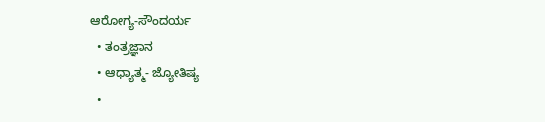ಆರೋಗ್ಯ-ಸೌಂದರ್ಯ
  • ತಂತ್ರಜ್ಞಾನ
  • ಆಧ್ಯಾತ್ಮ- ಜ್ಯೋತಿಷ್ಯ
  •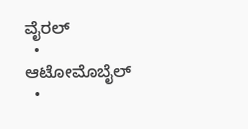ವೈರಲ್
  • ಆಟೋಮೊಬೈಲ್
  •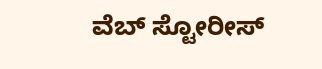ವೆಬ್ ಸ್ಟೋರೀಸ್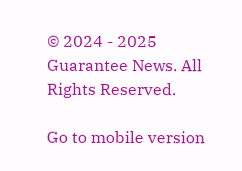© 2024 - 2025 Guarantee News. All Rights Reserved.

Go to mobile version